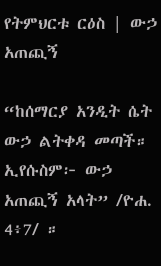የትምህርቱ ርዕስ | ውኃ አጠጪኝ

“ከሰማርያ አንዲት ሴት ውኃ ልትቀዳ መጣች። ኢየሱስም፦ ውኃ አጠጪኝ አላት” /ዮሐ. 4፥7/ ።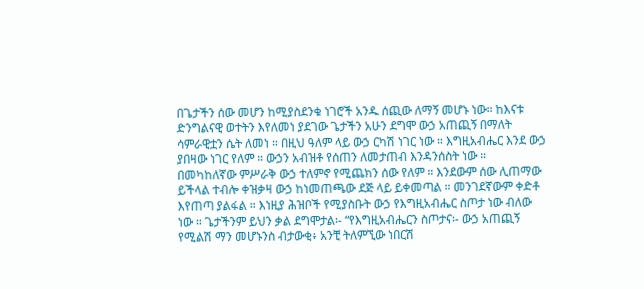በጌታችን ሰው መሆን ከሚያስደንቁ ነገሮች አንዱ ሰጪው ለማኝ መሆኑ ነው። ከእናቱ ድንግልናዊ ወተትን እየለመነ ያደገው ጌታችን አሁን ደግሞ ውኃ አጠጪኝ በማለት ሳምራዊቷን ሴት ለመነ ። በዚህ ዓለም ላይ ውኃ ርካሽ ነገር ነው ። እግዚአብሔር እንደ ውኃ ያበዛው ነገር የለም ። ውኃን አብዝቶ የሰጠን ለመታጠብ እንዳንሰስት ነው ። በመካከለኛው ምሥራቅ ውኃ ተለምኖ የሚጨክን ሰው የለም ። እንደውም ሰው ሊጠማው ይችላል ተብሎ ቀዝቃዛ ውኃ ከነመጠጫው ደጅ ላይ ይቀመጣል ። መንገደኛውም ቀድቶ እየጠጣ ያልፋል ። እነዚያ ሕዝቦች የሚያስቡት ውኃ የእግዚአብሔር ስጦታ ነው ብለው ነው ። ጌታችንም ይህን ቃል ደግሞታል፡- “የእግዚአብሔርን ስጦታና፡- ውኃ አጠጪኝ የሚልሽ ማን መሆኑንስ ብታውቂ፥ አንቺ ትለምኚው ነበርሽ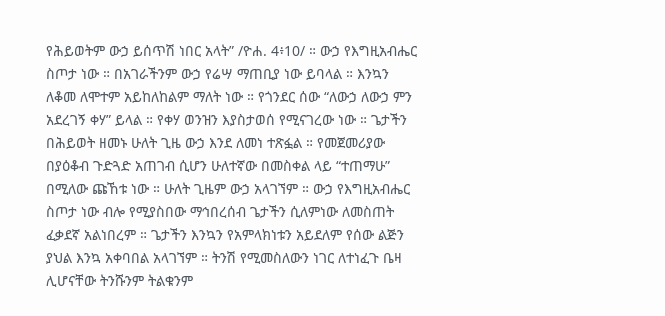የሕይወትም ውኃ ይሰጥሽ ነበር አላት” /ዮሐ. 4፥10/ ። ውኃ የእግዚአብሔር ስጦታ ነው ። በአገራችንም ውኃ የሬሣ ማጠቢያ ነው ይባላል ። እንኳን ለቆመ ለሞተም አይከለከልም ማለት ነው ። የጎንደር ሰው “ለውኃ ለውኃ ምን አደረገኝ ቀሃ” ይላል ። የቀሃ ወንዝን እያስታወሰ የሚናገረው ነው ። ጌታችን በሕይወት ዘመኑ ሁለት ጊዜ ውኃ እንደ ለመነ ተጽፏል ። የመጀመሪያው በያዕቆብ ጉድጓድ አጠገብ ሲሆን ሁለተኛው በመስቀል ላይ “ተጠማሁ” በሚለው ጩኸቱ ነው ። ሁለት ጊዜም ውኃ አላገኘም ። ውኃ የእግዚአብሔር ስጦታ ነው ብሎ የሚያስበው ማኅበረሰብ ጌታችን ሲለምነው ለመስጠት ፈቃደኛ አልነበረም ። ጌታችን እንኳን የአምላክነቱን አይደለም የሰው ልጅን ያህል እንኳ አቀባበል አላገኘም ። ትንሽ የሚመስለውን ነገር ለተነፈጉ ቤዛ ሊሆናቸው ትንሹንም ትልቁንም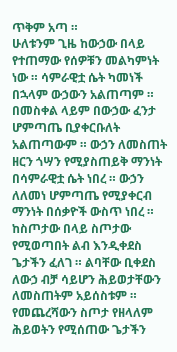ጥቅም አጣ ።
ሁለቱንም ጊዜ ከውኃው በላይ የተጠማው የሰዎቹን መልካምነት ነው ። ሳምራዊቷ ሴት ካመነች በኋላም ውኃውን አልጠጣም ። በመስቀል ላይም በውኃው ፈንታ ሆምጣጤ ቢያቀርቡለት አልጠጣውም ። ውኃን ለመስጠት ዘርን ጎሣን የሚያስጠይቅ ማንነት በሳምራዊቷ ሴት ነበረ ። ውኃን ለለመነ ሆምጣጤ የሚያቀርብ ማንነት በሰቃዮች ውስጥ ነበረ ። ከስጦታው በላይ ስጦታው የሚወጣበት ልብ እንዲቀደስ ጌታችን ፈለገ ። ልባቸው ቢቀደስ ለውኃ ብቻ ሳይሆን ሕይወታቸውን ለመስጠትም አይሰስቱም ። የመጨረሻውን ስጦታ የዘላለም ሕይወትን የሚሰጠው ጌታችን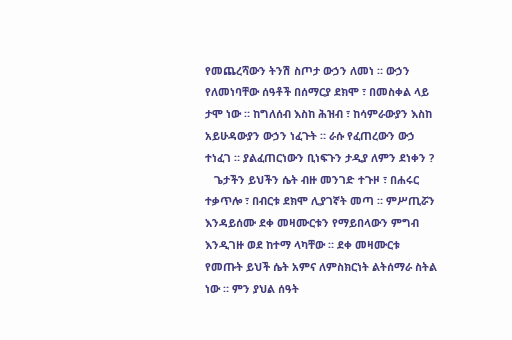የመጨረሻውን ትንሽ ስጦታ ውኃን ለመነ ። ውኃን የለመነባቸው ሰዓቶች በሰማርያ ደክሞ ፣ በመስቀል ላይ ታሞ ነው ። ከግለሰብ እስከ ሕዝብ ፣ ከሳምራውያን እስከ አይሁዳውያን ውኃን ነፈጉት ። ራሱ የፈጠረውን ውኃ ተነፈገ ። ያልፈጠርነውን ቢነፍጉን ታዲያ ለምን ደነቀን ?
   ጌታችን ይህችን ሴት ብዙ መንገድ ተጉዞ ፣ በሐሩር ተቃጥሎ ፣ በብርቱ ደክሞ ሊያገኛት መጣ ። ምሥጢሯን እንዳይሰሙ ደቀ መዛሙርቱን የማይበላውን ምግብ እንዲገዙ ወደ ከተማ ላካቸው ። ደቀ መዛሙርቱ የመጡት ይህች ሴት አምና ለምስክርነት ልትሰማራ ስትል ነው ። ምን ያህል ሰዓት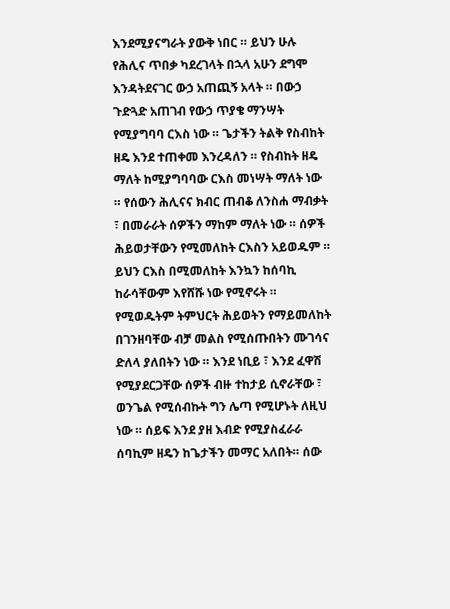እንደሚያናግራት ያውቅ ነበር ። ይህን ሁሉ የሕሊና ጥበቃ ካደረገላት በኋላ አሁን ደግሞ እንዳትደናገር ውኃ አጠጪኝ አላት ። በውኃ ጉድጓድ አጠገብ የውኃ ጥያቄ ማንሣት የሚያግባባ ርእስ ነው ። ጌታችን ትልቅ የስብከት ዘዴ እንደ ተጠቀመ እንረዳለን ። የስብከት ዘዴ ማለት ከሚያግባባው ርእስ መነሣት ማለት ነው ። የሰውን ሕሊናና ክብር ጠብቆ ለንስሐ ማብቃት ፣ በመራራት ሰዎችን ማከም ማለት ነው ። ሰዎች ሕይወታቸውን የሚመለከት ርእስን አይወዱም ። ይህን ርእስ በሚመለከት እንኳን ከሰባኪ ከራሳቸውም እየሸሹ ነው የሚኖሩት ። የሚወዱትም ትምህርት ሕይወትን የማይመለከት በገንዘባቸው ብቻ መልስ የሚሰጡበትን ሙገሳና ድለላ ያለበትን ነው ። እንደ ነቢይ ፣ እንደ ፈዋሽ የሚያደርጋቸው ሰዎች ብዙ ተከታይ ሲኖራቸው ፣ ወንጌል የሚሰብኩት ግን ሌጣ የሚሆኑት ለዚህ ነው ። ሰይፍ እንደ ያዘ እብድ የሚያስፈራራ ሰባኪም ዘዴን ከጌታችን መማር አለበት። ሰው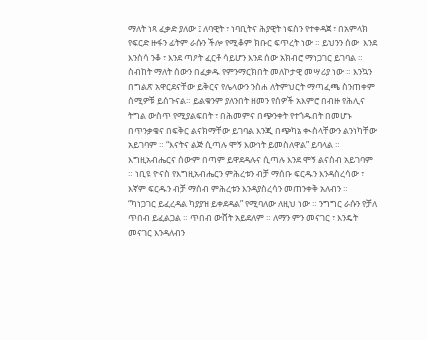ማለት ነጻ ፈቃድ ያለው ፤ ለባዊት ፣ ነባቢትና ሕያዊት ነፍስን የተቀዳጀ ፣ በአምላክ የፍርድ ዙፋን ፊትም ራሱን ችሎ የሚቆም ክቡር ፍጥረት ነው ። ይህንን ሰው  እንደ እንስሳ ንቆ ፣ እንደ ጣዖት ፈርቶ ሳይሆን እንደ ሰው አክብሮ ማነጋገር ይገባል ። ስብከት ማለት ሰውን በፈቃዱ የምንማርክበት መለኮታዊ መሣሪያ ነው ። እንኳን በግልጽ አዋርደናቸው ይቅርና የሌላውን ንስሐ ለትምህርት ማጣፈጫ ስንጠቀም ሰሚዎቹ ይሰጉናል። ይልቁንም ያለንበት ዘመን የሰዎች አእምሮ በብዙ የሕሊና ትግል ውስጥ የሚያልፍበት ፣ በሕመምና በጭንቀት የተጎዱበት በመሆኑ በጥንቃቄና በፍቅር ልናክማቸው ይገባል እንጂ በጭካኔ ቊስላቸውን ልንነካቸው አይገባም ። “እናትና ልጅ ሲጣሉ ሞኝ እውነት ይመስለዋል” ይባላል ። እግዚአብሔርና ሰውም በጣም ይዋደዳሉና ሲጣሉ እንደ ሞኝ ልናስብ አይገባም ። ነቢዩ ዮናስ የእግዚአብሔርን ምሕረቱን ብቻ ማሰቡ ፍርዱን እንዳስረሳው ፣ እኛም ፍርዱን ብቻ ማሰብ ምሕረቱን እንዳያስረሳን መጠንቀቅ አለብን ። “ካነጋገር ይፈረዳል ካያያዝ ይቀደዳል” የሚባለው ለዚህ ነው ። ንግግር ራሱን የቻለ ጥበብ ይፈልጋል ። ጥበብ ውሸት አይደለም ። ለማን ምን መናገር ፣ እንዴት መናገር እንዳለብን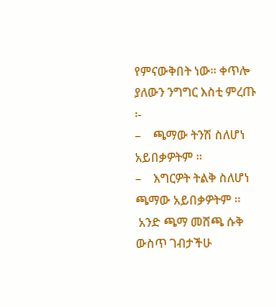የምናውቅበት ነው። ቀጥሎ ያለውን ንግግር እስቲ ምረጡ ፡-
–    ጫማው ትንሽ ስለሆነ አይበቃዎትም ።
–    እግርዎት ትልቅ ስለሆነ ጫማው አይበቃዎትም ።
 አንድ ጫማ መሸጫ ሱቅ ውስጥ ገብታችሁ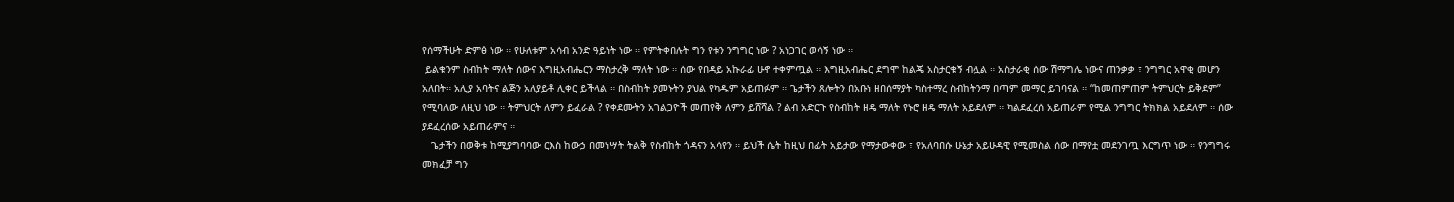የሰማችሁት ድምፅ ነው ። የሁለቱም አሳብ አንድ ዓይነት ነው ። የምትቀበሉት ግን የቱን ንግግር ነው ? አነጋገር ወሳኝ ነው ።
 ይልቁንም ስብከት ማለት ሰውና እግዚአብሔርን ማስታረቅ ማለት ነው ። ሰው የበዳይ አኩራፊ ሁኖ ተቀምጧል ። እግዚአብሔር ደግሞ ከልጄ አስታርቁኝ ብሏል ። አስታራቂ ሰው ሽማግሌ ነውና ጠንቃቃ ፣ ንግግር አዋቂ መሆን አለበት። አሊያ አባትና ልጅን አለያይቶ ሊቀር ይችላል ። በስብከት ያመኑትን ያህል የካዱም አይጠፉም ። ጌታችን ጸሎትን በአቡነ ዘበሰማያት ካስተማረ ስብከትንማ በጣም መማር ይገባናል ። “ከመጠምጠም ትምህርት ይቅደም” የሚባለው ለዚህ ነው ። ትምህርት ለምን ይፈራል ? የቀደሙትን አገልጋዮች መጠየቅ ለምን ይሸሻል ? ልብ አድርጉ የስብከት ዘዴ ማለት የኑሮ ዘዴ ማለት አይደለም ። ካልደፈረሰ አይጠራም የሚል ንግግር ትክክል አይደለም ። ሰው ያደፈረሰው አይጠራምና ።
   ጌታችን በወቅቱ ከሚያግባባው ርእስ ከውኃ በመነሣት ትልቅ የስብከት ጎዳናን አሳየን ። ይህች ሴት ከዚህ በፊት አይታው የማታውቀው ፣ የአለባበሱ ሁኔታ አይሁዳዊ የሚመስል ሰው በማየቷ መደንገጧ እርግጥ ነው ። የንግግሩ መክፈቻ ግን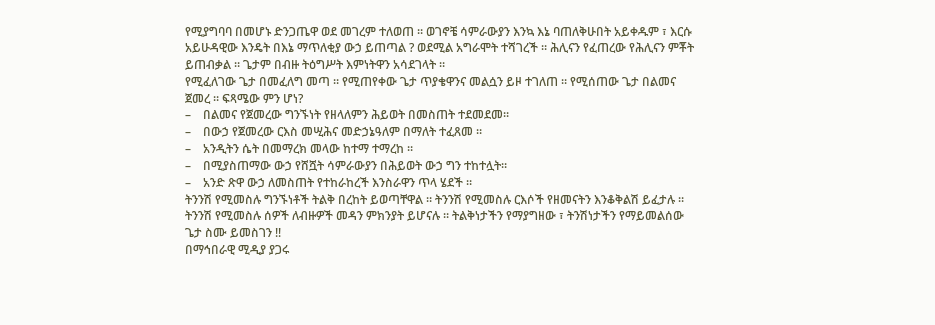የሚያግባባ በመሆኑ ድንጋጤዋ ወደ መገረም ተለወጠ ። ወገኖቼ ሳምራውያን እንኳ እኔ ባጠለቅሁበት አይቀዱም ፣ እርሱ አይሁዳዊው እንዴት በእኔ ማጥለቂያ ውኃ ይጠጣል ? ወደሚል አግራሞት ተሻገረች ። ሕሊናን የፈጠረው የሕሊናን ምቾት ይጠብቃል ። ጌታም በብዙ ትዕግሥት እምነትዋን አሳደገላት ።
የሚፈለገው ጌታ በመፈለግ መጣ ። የሚጠየቀው ጌታ ጥያቄዋንና መልሷን ይዞ ተገለጠ ። የሚሰጠው ጌታ በልመና ጀመረ ። ፍጻሜው ምን ሆነ?
–    በልመና የጀመረው ግንኙነት የዘላለምን ሕይወት በመስጠት ተደመደመ።
–    በውኃ የጀመረው ርእስ መሢሕና መድኃኔዓለም በማለት ተፈጸመ ።
–    አንዲትን ሴት በመማረክ መላው ከተማ ተማረከ ።
–    በሚያስጠማው ውኃ የሸሿት ሳምራውያን በሕይወት ውኃ ግን ተከተሏት።
–    አንድ ጽዋ ውኃ ለመስጠት የተከራከረች እንስራዋን ጥላ ሄደች ።
ትንንሽ የሚመስሉ ግንኙነቶች ትልቅ በረከት ይወጣቸዋል ። ትንንሽ የሚመስሉ ርእሶች የዘመናትን እንቆቅልሽ ይፈታሉ ። ትንንሽ የሚመስሉ ሰዎች ለብዙዎች መዳን ምክንያት ይሆናሉ ። ትልቅነታችን የማያግዘው ፣ ትንሽነታችን የማይመልሰው ጌታ ስሙ ይመስገን !!
በማኅበራዊ ሚዲያ ያጋሩ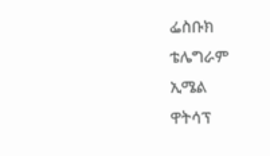ፌስቡክ
ቴሌግራም
ኢሜል
ዋትሳፕ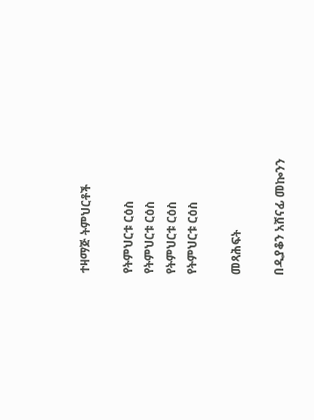ተዛማጅ ትምህርቶች

የትምህርቱ ርዕስ
የትምህርቱ ርዕስ
የትምህርቱ ርዕስ
የትምህርቱ ርዕስ

መጻሕፍት

በዲያቆን አሸናፊ መኰንን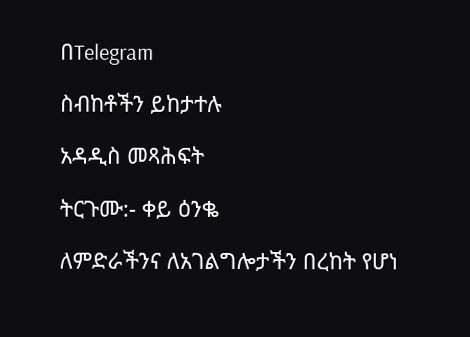በTelegram

ስብከቶችን ይከታተሉ

አዳዲስ መጻሕፍት

ትርጉሙ:- ቀይ ዕንቈ

ለምድራችንና ለአገልግሎታችን በረከት የሆነ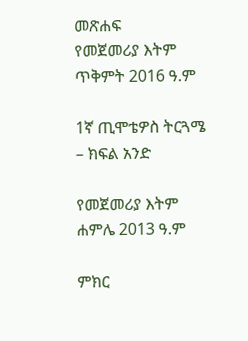መጽሐፍ
የመጀመሪያ እትም ጥቅምት 2016 ዓ.ም

1ኛ ጢሞቴዎስ ትርጓሜ – ክፍል አንድ

የመጀመሪያ እትም ሐምሌ 2013 ዓ.ም

ምክር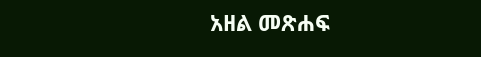አዘል መጽሐፍ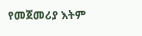የመጀመሪያ እትም